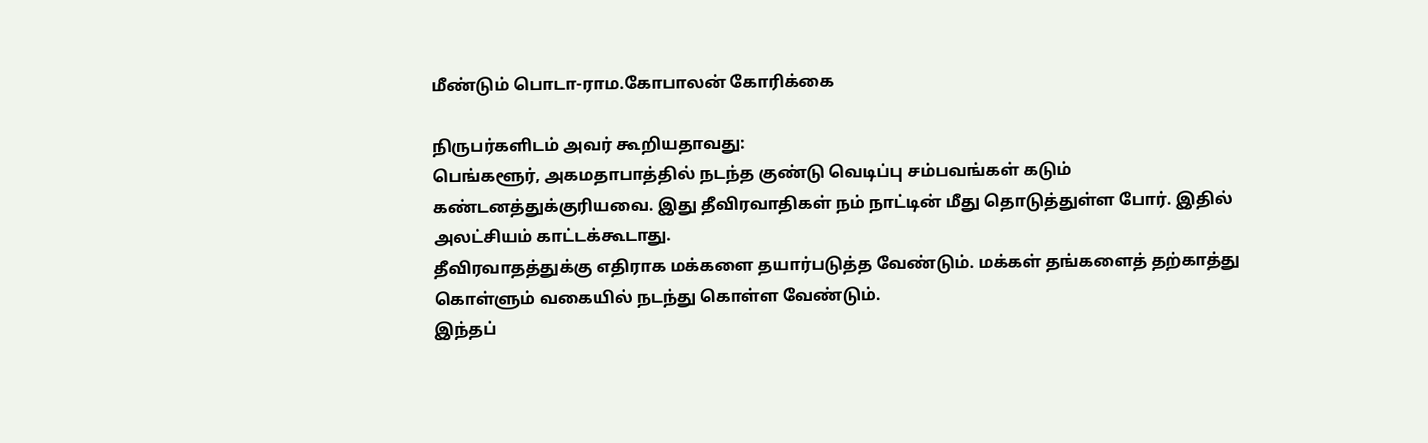மீண்டும் பொடா-ராம.கோபாலன் கோரிக்கை

நிருபர்களிடம் அவர் கூறியதாவது:
பெங்களூர், அகமதாபாத்தில் நடந்த குண்டு வெடிப்பு சம்பவங்கள் கடும் கண்டனத்துக்குரியவை. இது தீவிரவாதிகள் நம் நாட்டின் மீது தொடுத்துள்ள போர். இதில் அலட்சியம் காட்டக்கூடாது.
தீவிரவாதத்துக்கு எதிராக மக்களை தயார்படுத்த வேண்டும். மக்கள் தங்களைத் தற்காத்து கொள்ளும் வகையில் நடந்து கொள்ள வேண்டும்.
இந்தப்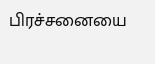பிரச்சனையை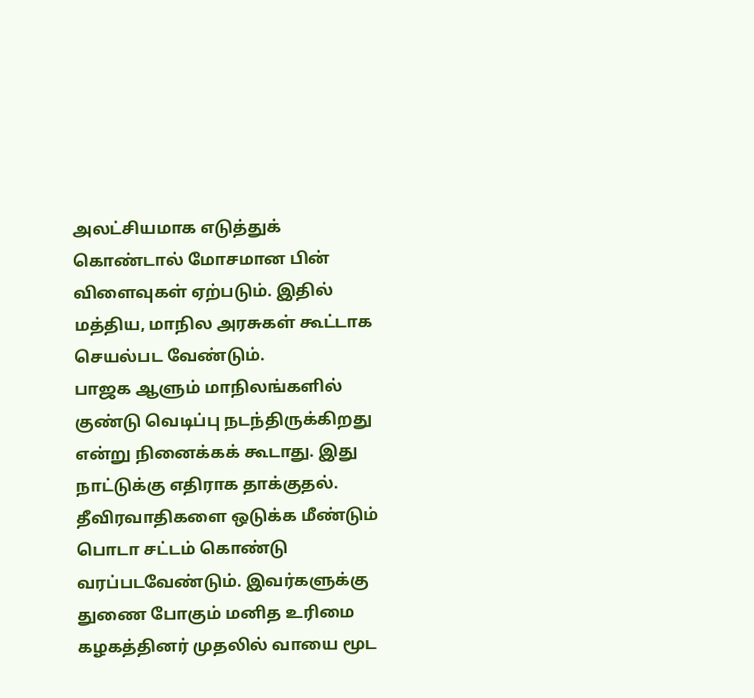அலட்சியமாக எடுத்துக் கொண்டால் மோசமான பின் விளைவுகள் ஏற்படும். இதில் மத்திய, மாநில அரசுகள் கூட்டாக செயல்பட வேண்டும்.
பாஜக ஆளும் மாநிலங்களில் குண்டு வெடிப்பு நடந்திருக்கிறது என்று நினைக்கக் கூடாது. இது நாட்டுக்கு எதிராக தாக்குதல்.
தீவிரவாதிகளை ஒடுக்க மீண்டும் பொடா சட்டம் கொண்டு வரப்படவேண்டும். இவர்களுக்கு துணை போகும் மனித உரிமை கழகத்தினர் முதலில் வாயை மூட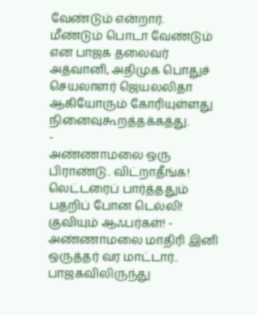வேண்டும் என்றார்.
மீண்டும் பொடா வேண்டும் என பாஜக தலைவர் அத்வானி, அதிமுக பொதுச் செயலாளர் ஜெயலலிதா ஆகியோரும் கோரியுள்ளது நினைவுகூறத்தக்கத்து.
-
அண்ணாமலை ஒரு பிராண்டு.. விட்றாதீங்க! லெட்டரைப் பார்த்ததும் பதறிப் போன டெல்லி! குவியும் ஆஃபர்கள்! -
அண்ணாமலை மாதிரி இனி ஒருத்தர் வர மாட்டார்.. பாஜகவிலிருந்து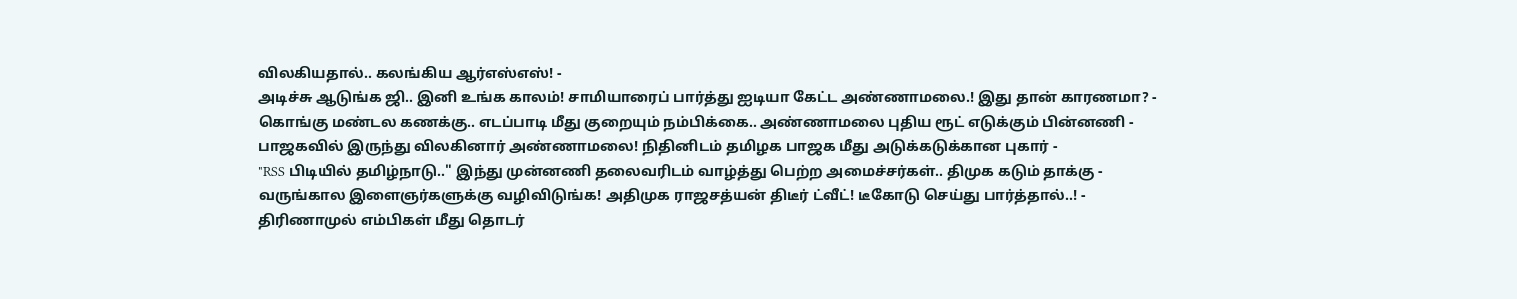விலகியதால்.. கலங்கிய ஆர்எஸ்எஸ்! -
அடிச்சு ஆடுங்க ஜி.. இனி உங்க காலம்! சாமியாரைப் பார்த்து ஐடியா கேட்ட அண்ணாமலை.! இது தான் காரணமா? -
கொங்கு மண்டல கணக்கு.. எடப்பாடி மீது குறையும் நம்பிக்கை.. அண்ணாமலை புதிய ரூட் எடுக்கும் பின்னணி -
பாஜகவில் இருந்து விலகினார் அண்ணாமலை! நிதினிடம் தமிழக பாஜக மீது அடுக்கடுக்கான புகார் -
"RSS பிடியில் தமிழ்நாடு.." இந்து முன்னணி தலைவரிடம் வாழ்த்து பெற்ற அமைச்சர்கள்.. திமுக கடும் தாக்கு -
வருங்கால இளைஞர்களுக்கு வழிவிடுங்க! அதிமுக ராஜசத்யன் திடீர் ட்வீட்! டீகோடு செய்து பார்த்தால்..! -
திரிணாமுல் எம்பிகள் மீது தொடர்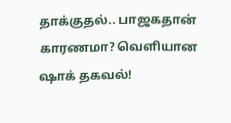தாக்குதல்.. பாஜகதான் காரணமா? வெளியான ஷாக் தகவல்!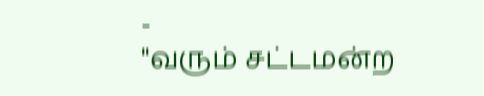-
"வரும் சட்டமன்ற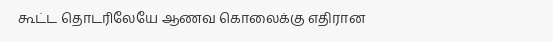கூட்ட தொடரிலேயே ஆணவ கொலைக்கு எதிரான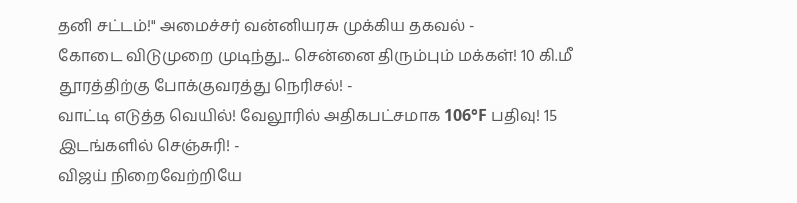தனி சட்டம்!" அமைச்சர் வன்னியரசு முக்கிய தகவல் -
கோடை விடுமுறை முடிந்து... சென்னை திரும்பும் மக்கள்! 10 கி.மீ தூரத்திற்கு போக்குவரத்து நெரிசல்! -
வாட்டி எடுத்த வெயில்! வேலூரில் அதிகபட்சமாக 106°F பதிவு! 15 இடங்களில் செஞ்சுரி! -
விஜய் நிறைவேற்றியே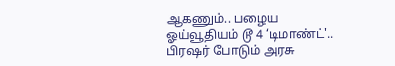ஆகணும்.. பழைய ஓய்வூதியம் டூ 4 ‘டிமாண்ட்'.. பிரஷர் போடும் அரசு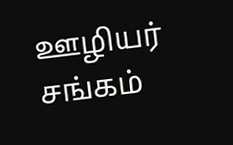ஊழியர் சங்கம்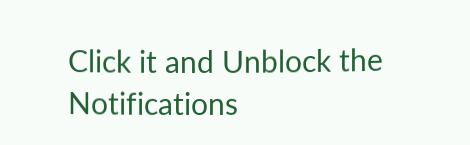Click it and Unblock the Notifications